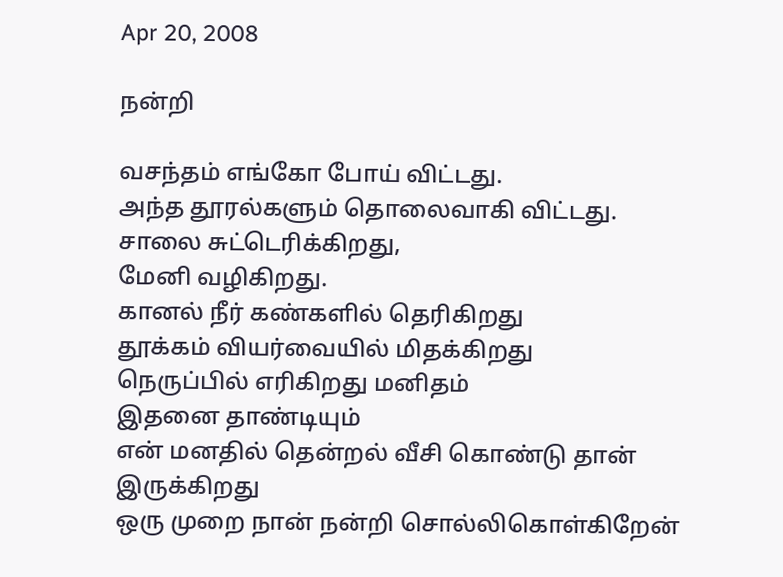Apr 20, 2008

நன்றி

வசந்தம் எங்கோ போய் விட்டது.
அந்த தூரல்களும் தொலைவாகி விட்டது.
சாலை சுட்டெரிக்கிறது,
மேனி வழிகிறது.
கானல் நீர் கண்களில் தெரிகிறது
தூக்கம் வியர்வையில் மிதக்கிறது
நெருப்பில் எரிகிறது மனிதம்
இதனை தாண்டியும்
என் மனதில் தென்றல் வீசி கொண்டு தான் இருக்கிறது
ஒரு முறை நான் நன்றி சொல்லிகொள்கிறேன்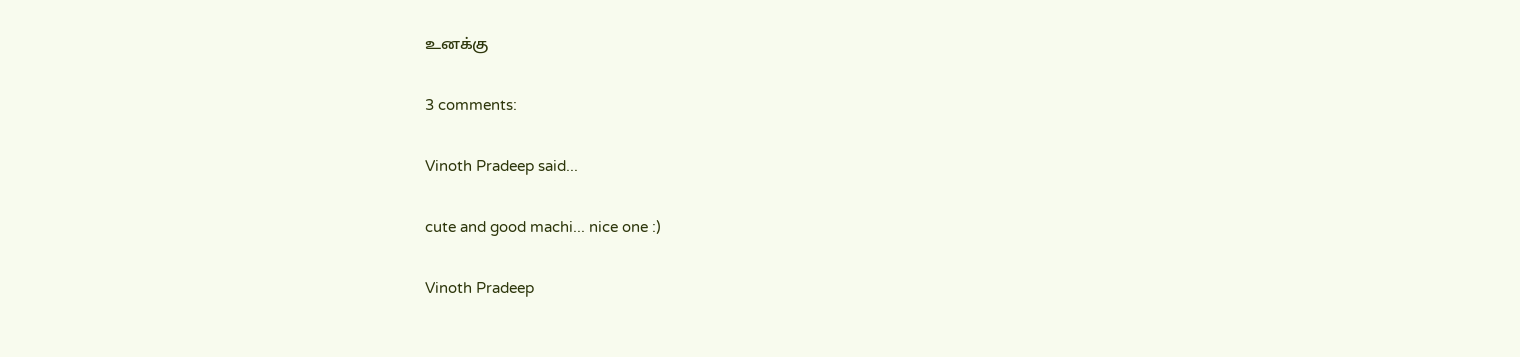உனக்கு

3 comments:

Vinoth Pradeep said...

cute and good machi... nice one :)

Vinoth Pradeep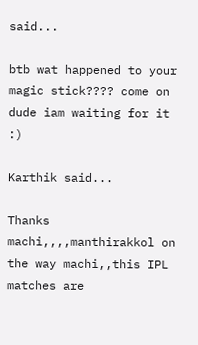said...

btb wat happened to your magic stick???? come on dude iam waiting for it :)

Karthik said...

Thanks machi,,,,manthirakkol on the way machi,,this IPL matches are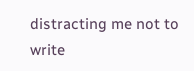distracting me not to write